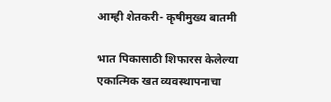आम्ही शेतकरी- कृषीमुख्य बातमी

भात पिकासाठी शिफारस केलेल्या एकात्मिक खत व्यवस्थापनाचा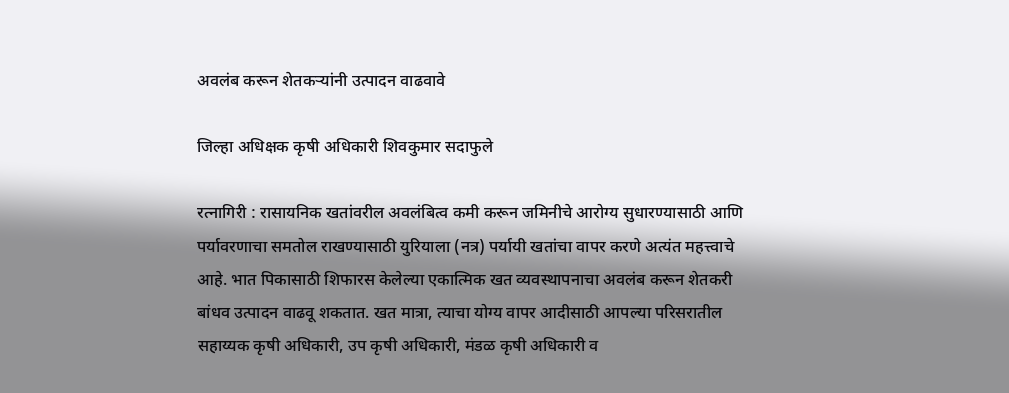अवलंब करून शेतकऱ्यांनी उत्पादन वाढवावे

जिल्हा अधिक्षक कृषी अधिकारी शिवकुमार सदाफुले

रत्नागिरी : रासायनिक खतांवरील अवलंबित्व कमी करून जमिनीचे आरोग्य सुधारण्यासाठी आणि पर्यावरणाचा समतोल राखण्यासाठी युरियाला (नत्र) पर्यायी खतांचा वापर करणे अत्यंत महत्त्वाचे आहे. भात पिकासाठी शिफारस केलेल्या एकात्मिक खत व्यवस्थापनाचा अवलंब करून शेतकरी बांधव उत्पादन वाढवू शकतात. खत मात्रा, त्याचा योग्य वापर आदीसाठी आपल्या परिसरातील सहाय्यक कृषी अधिकारी, उप कृषी अधिकारी, मंडळ कृषी अधिकारी व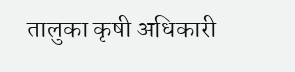तालुका कृषी अधिकारी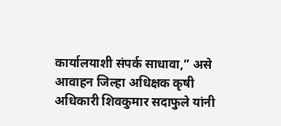कार्यालयाशी संपर्क साधावा,” असे आवाहन जिल्हा अधिक्षक कृषी अधिकारी शिवकुमार सदाफुले यांनी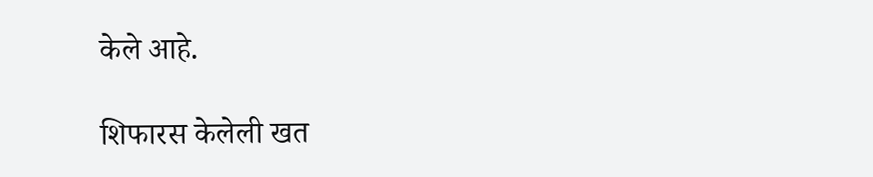केले आहे.

शिफारस केलेली खत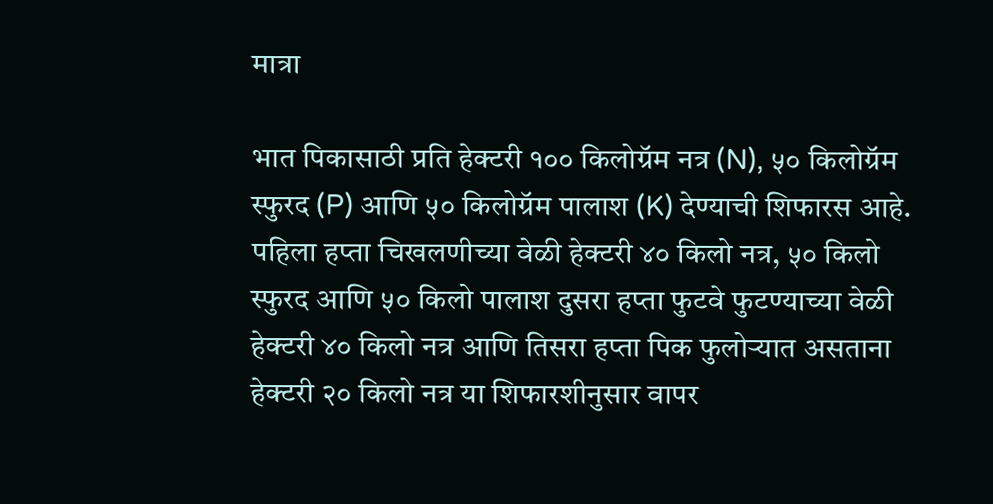मात्रा

भात पिकासाठी प्रति हेक्टरी १०० किलोग्रॅम नत्र (N), ५० किलोग्रॅम स्फुरद (P) आणि ५० किलोग्रॅम पालाश (K) देण्याची शिफारस आहे. पहिला हप्ता चिखलणीच्या वेळी हेक्टरी ४० किलो नत्र, ५० किलो स्फुरद आणि ५० किलो पालाश दुसरा हप्ता फुटवे फुटण्याच्या वेळी हेक्टरी ४० किलो नत्र आणि तिसरा हप्ता पिक फुलोऱ्यात असताना हेक्टरी २० किलो नत्र या शिफारशीनुसार वापर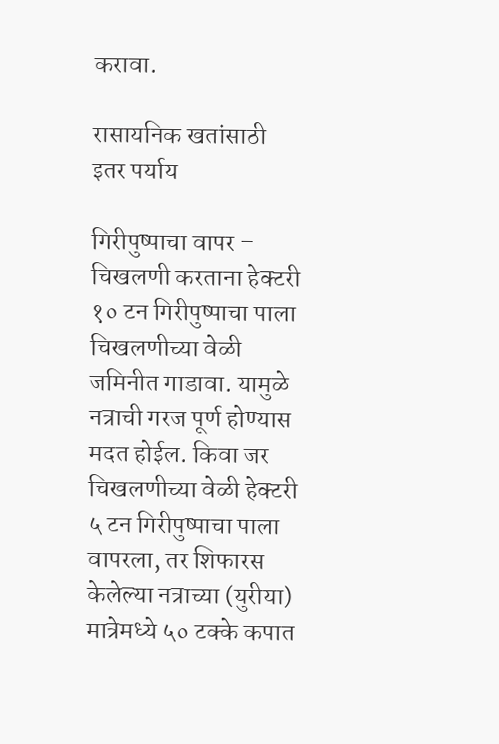करावा.

रासायनिक खतांसाठी इतर पर्याय

गिरीपुष्पाचा वापर – चिखलणी करताना हेक्टरी १० टन गिरीपुष्पाचा पाला चिखलणीच्या वेळी जमिनीत गाडावा. यामुळे नत्राची गरज पूर्ण होण्यास मदत होईल. किवा जर चिखलणीच्या वेळी हेक्टरी ५ टन गिरीपुष्पाचा पाला वापरला, तर शिफारस केलेल्या नत्राच्या (युरीया) मात्रेमध्ये ५० टक्के कपात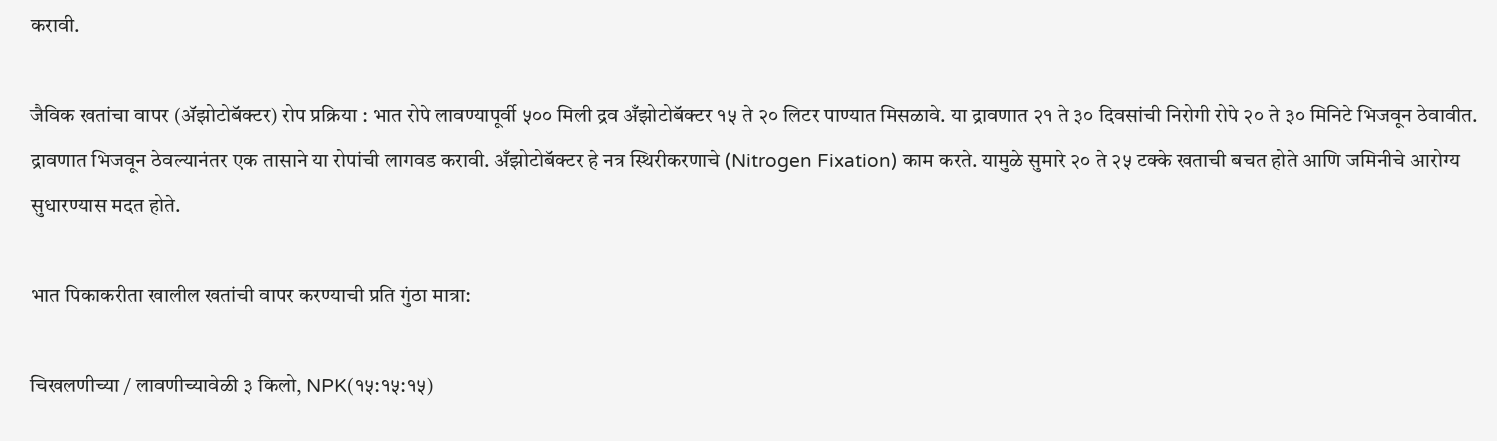करावी.

जैविक खतांचा वापर (ॲझोटोबॅक्टर) रोप प्रक्रिया : भात रोपे लावण्यापूर्वी ५०० मिली द्रव अँझोटोबॅक्टर १५ ते २० लिटर पाण्यात मिसळावे. या द्रावणात २१ ते ३० दिवसांची निरोगी रोपे २० ते ३० मिनिटे भिजवून ठेवावीत. द्रावणात भिजवून ठेवल्यानंतर एक तासाने या रोपांची लागवड करावी. अँझोटोबॅक्टर हे नत्र स्थिरीकरणाचे (Nitrogen Fixation) काम करते. यामुळे सुमारे २० ते २५ टक्के खताची बचत होते आणि जमिनीचे आरोग्य सुधारण्यास मदत होते.

भात पिकाकरीता खालील खतांची वापर करण्याची प्रति गुंठा मात्रा:

चिखलणीच्या / लावणीच्यावेळी ३ किलो, NPK(१५:१५:१५)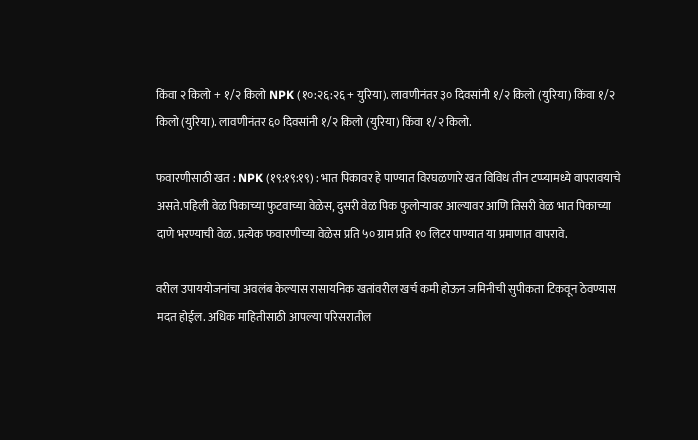किंवा २ किलो + १/२ किलो NPK (१०:२६:२६ + युरिया). लावणीनंतर ३० दिवसांनी १/२ किलो (युरिया) किंवा १/२ किलो (युरिया). लावणीनंतर ६० दिवसांनी १/२ किलो (युरिया) किंवा १/२ किलो.

फवारणीसाठी खत : NPK (१९:१९:१९) : भात पिकावर हे पाण्यात विरघळणारे खत विविध तीन टप्प्यामध्ये वापरावयाचे असते.पहिली वेळ पिकाच्या फुटवाच्या वेळेस, दुसरी वेळ पिक फुलोऱ्यावर आल्यावर आणि तिसरी वेळ भात पिकाच्या दाणे भरण्याची वेळ. प्रत्येक फवारणीच्या वेळेस प्रति ५० ग्राम प्रति १० लिटर पाण्यात या प्रमाणात वापरावे.

वरील उपाययोजनांचा अवलंब केल्यास रासायनिक खतांवरील खर्च कमी होऊन जमिनीची सुपीकता टिकवून ठेवण्यास मदत होईल. अधिक माहितीसाठी आपल्या परिसरातील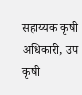सहाय्यक कृषी अधिकारी, उप कृषी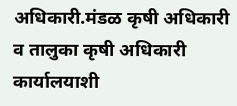अधिकारी.मंडळ कृषी अधिकारी व तालुका कृषी अधिकारी कार्यालयाशी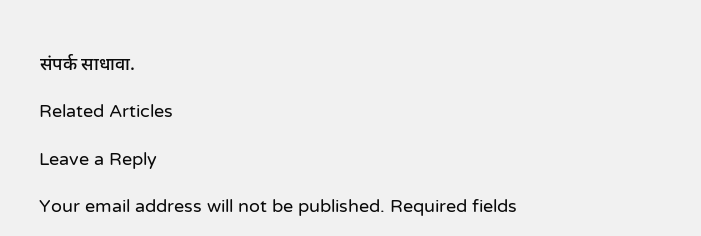संपर्क साधावा.

Related Articles

Leave a Reply

Your email address will not be published. Required fields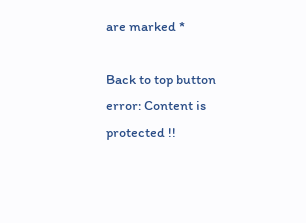are marked *

Back to top button
error: Content is protected !!